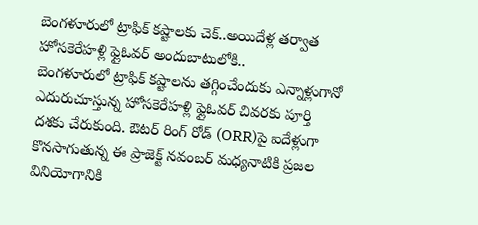బెంగళూరులో ట్రాఫిక్ కష్టాలకు చెక్..అయిదేళ్ల తర్వాత హోసకెరేహళ్లి ఫ్లైఓవర్ అందుబాటులోకి..
బెంగళూరులో ట్రాఫిక్ కష్టాలను తగ్గించేందుకు ఎన్నాళ్లుగానో ఎదురుచూస్తున్న హోసకెరేహళ్లి ఫ్లైఓవర్ చివరకు పూర్తి దశకు చేరుకుంది. ఔటర్ రింగ్ రోడ్ (ORR)పై ఐదేళ్లుగా కొనసాగుతున్న ఈ ప్రాజెక్ట్ నవంబర్ మధ్యనాటికి ప్రజల వినియోగానికి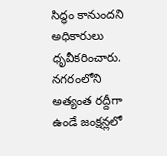సిద్ధం కానుందని అధికారులు ధృవీకరించారు. నగరంలోని అత్యంత రద్దీగా ఉండే జంక్షన్లలో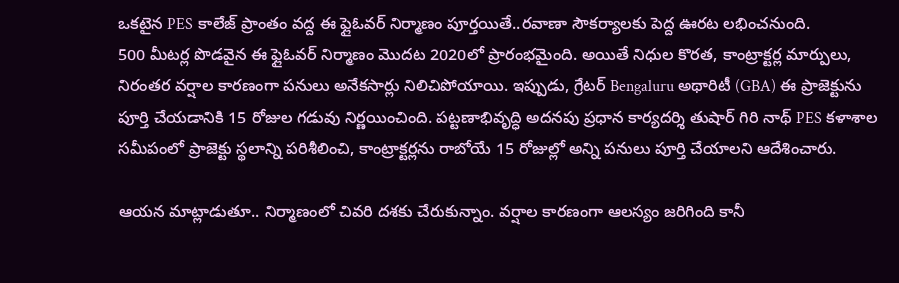ఒకటైన PES కాలేజ్ ప్రాంతం వద్ద ఈ ఫ్లైఓవర్ నిర్మాణం పూర్తయితే..రవాణా సౌకర్యాలకు పెద్ద ఊరట లభించనుంది.
500 మీటర్ల పొడవైన ఈ ఫ్లైఓవర్ నిర్మాణం మొదట 2020లో ప్రారంభమైంది. అయితే నిధుల కొరత, కాంట్రాక్టర్ల మార్పులు, నిరంతర వర్షాల కారణంగా పనులు అనేకసార్లు నిలిచిపోయాయి. ఇప్పుడు, గ్రేటర్ Bengaluru అథారిటీ (GBA) ఈ ప్రాజెక్టును పూర్తి చేయడానికి 15 రోజుల గడువు నిర్ణయించింది. పట్టణాభివృద్ధి అదనపు ప్రధాన కార్యదర్శి తుషార్ గిరి నాథ్ PES కళాశాల సమీపంలో ప్రాజెక్టు స్థలాన్ని పరిశీలించి, కాంట్రాక్టర్లను రాబోయే 15 రోజుల్లో అన్ని పనులు పూర్తి చేయాలని ఆదేశించారు.

ఆయన మాట్లాడుతూ.. నిర్మాణంలో చివరి దశకు చేరుకున్నాం. వర్షాల కారణంగా ఆలస్యం జరిగింది కానీ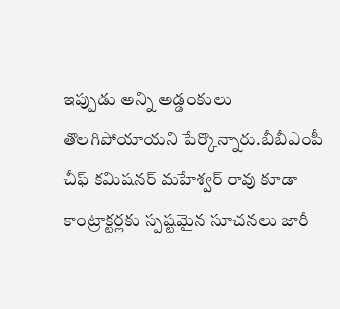ఇప్పుడు అన్ని అడ్డంకులు తొలగిపోయాయని పేర్కొన్నారు.బీబీఎంపీ చీఫ్ కమిషనర్ మహేశ్వర్ రావు కూడా కాంట్రాక్టర్లకు స్పష్టమైన సూచనలు జారీ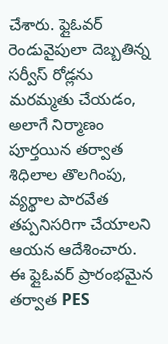చేశారు. ఫ్లైఓవర్ రెండువైపులా దెబ్బతిన్న సర్వీస్ రోడ్లను మరమ్మతు చేయడం, అలాగే నిర్మాణం పూర్తయిన తర్వాత శిధిలాల తొలగింపు, వ్యర్థాల పారవేత తప్పనిసరిగా చేయాలని ఆయన ఆదేశించారు.
ఈ ఫ్లైఓవర్ ప్రారంభమైన తర్వాత PES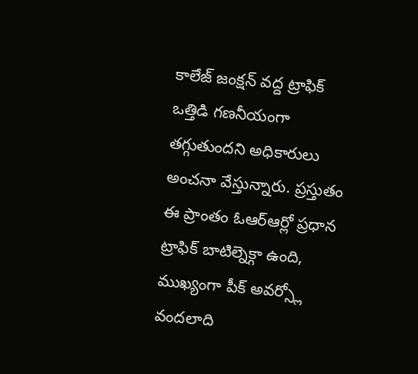కాలేజ్ జంక్షన్ వద్ద ట్రాఫిక్ ఒత్తిడి గణనీయంగా తగ్గుతుందని అధికారులు అంచనా వేస్తున్నారు. ప్రస్తుతం ఈ ప్రాంతం ఓఆర్ఆర్లో ప్రధాన ట్రాఫిక్ బాటిల్నెక్గా ఉంది, ముఖ్యంగా పీక్ అవర్స్లో వందలాది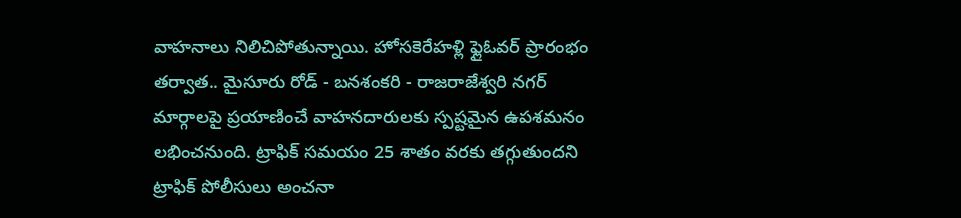వాహనాలు నిలిచిపోతున్నాయి. హోసకెరేహళ్లి ఫ్లైఓవర్ ప్రారంభం తర్వాత.. మైసూరు రోడ్ - బనశంకరి - రాజరాజేశ్వరి నగర్ మార్గాలపై ప్రయాణించే వాహనదారులకు స్పష్టమైన ఉపశమనం లభించనుంది. ట్రాఫిక్ సమయం 25 శాతం వరకు తగ్గుతుందని ట్రాఫిక్ పోలీసులు అంచనా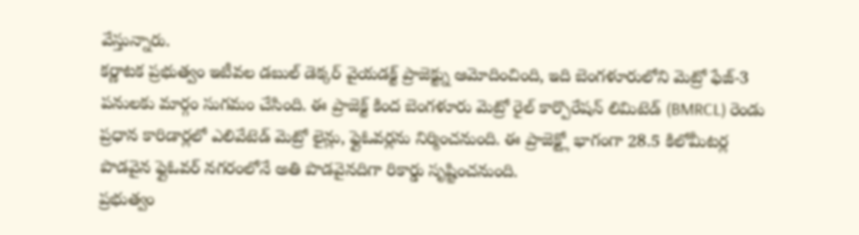వేస్తున్నారు.
కర్ణాటక ప్రభుత్వం ఇటీవల డబుల్ డెక్కర్ వైయడక్ట్ ప్రాజెక్ట్ను ఆమోదించింది, ఇది బెంగళూరులోని మెట్రో ఫేజ్-3 పనులకు మార్గం సుగమం చేసింది. ఈ ప్రాజెక్ట్ కింద బెంగళూరు మెట్రో రైల్ కార్పొరేషన్ లిమిటెడ్ (BMRCL) రెండు ప్రధాన కారిడార్లలో ఎలివేటెడ్ మెట్రో లైన్లు, ఫ్లైఓవర్లను నిర్మించనుంది. ఈ ప్రాజెక్ట్లో భాగంగా 28.5 కిలోమీటర్ల పొడవైన ఫ్లైఓవర్ నగరంలోనే అతి పొడవైనదిగా రికార్డు సృష్టించనుంది.
ప్రభుత్వం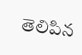తెలిపిన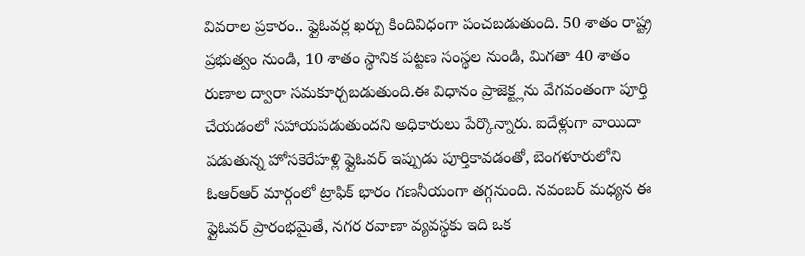వివరాల ప్రకారం.. ఫ్లైఓవర్ల ఖర్చు కిందివిధంగా పంచబడుతుంది. 50 శాతం రాష్ట్ర ప్రభుత్వం నుండి, 10 శాతం స్థానిక పట్టణ సంస్థల నుండి, మిగతా 40 శాతం రుణాల ద్వారా సమకూర్చబడుతుంది.ఈ విధానం ప్రాజెక్ట్లను వేగవంతంగా పూర్తి చేయడంలో సహాయపడుతుందని అధికారులు పేర్కొన్నారు. ఐదేళ్లుగా వాయిదా పడుతున్న హోసకెరేహళ్లి ఫ్లైఓవర్ ఇప్పుడు పూర్తికావడంతో, బెంగళూరులోని ఓఆర్ఆర్ మార్గంలో ట్రాఫిక్ భారం గణనీయంగా తగ్గనుంది. నవంబర్ మధ్యన ఈ ఫ్లైఓవర్ ప్రారంభమైతే, నగర రవాణా వ్యవస్థకు ఇది ఒక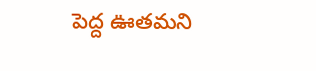పెద్ద ఊతమని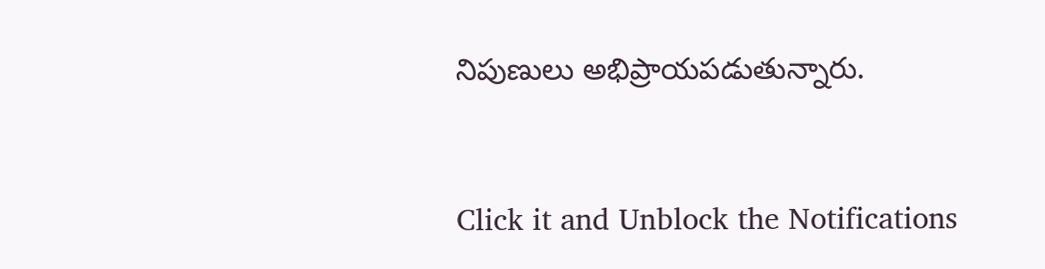నిపుణులు అభిప్రాయపడుతున్నారు.


Click it and Unblock the Notifications